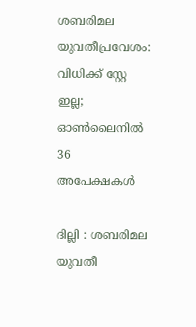ശബരിമല യുവതീപ്രവേശം: വിധിക്ക് സ്റ്റേ ഇല്ല; ഓണ്‍ലൈനില്‍ 36 അപേക്ഷകള്‍

ദില്ലി : ശബരിമല യുവതീ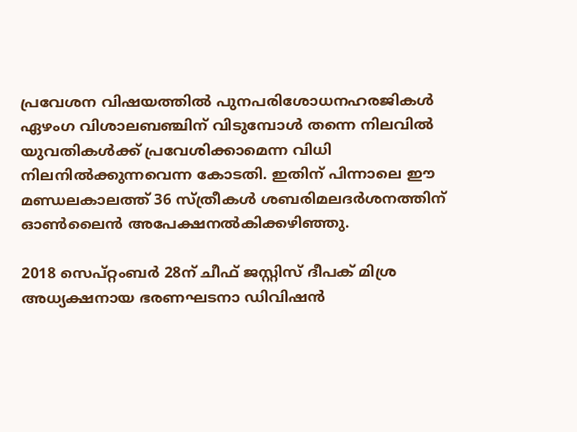പ്രവേശന വിഷയത്തില്‍ പുനപരിശോധനഹരജികള്‍ ഏഴംഗ വിശാലബഞ്ചിന് വിടുമ്പോള്‍ തന്നെ നിലവില്‍ യുവതികള്‍ക്ക് പ്രവേശിക്കാമെന്ന വിധി നിലനില്‍ക്കുന്നവെന്ന കോടതി. ഇതിന് പിന്നാലെ ഈ മണ്ഡലകാലത്ത് 36 സ്ത്രീകള്‍ ശബരിമലദര്‍ശനത്തിന് ഓണ്‍ലൈന്‍ അപേക്ഷനല്‍കിക്കഴിഞ്ഞു.

2018 സെപ്റ്റംബര്‍ 28ന് ചീഫ് ജസ്റ്റിസ് ദീപക് മിശ്ര അധ്യക്ഷനായ ഭരണഘടനാ ഡിവിഷന്‍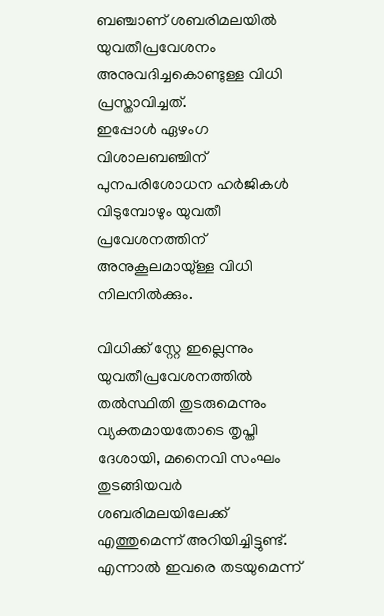ബഞ്ചാണ് ശബരിമലയില്‍ യുവതീപ്രവേശനം അനുവദിച്ചകൊണ്ടുള്ള വിധി പ്രസ്താവിച്ചത്.
ഇപ്പോള്‍ ഏഴംഗ വിശാലബഞ്ചിന് പുനപരിശോധന ഹര്‍ജികള്‍ വിടുമ്പോഴും യുവതീ പ്രവേശനത്തിന് അനുകൂലമായു്ള്ള വിധി നിലനില്‍ക്കും.

വിധിക്ക് സ്റ്റേ ഇല്ലെന്നും യുവതീപ്രവേശനത്തില്‍ തല്‍സ്ഥിതി തുടരുമെന്നും വ്യക്തമായതോടെ തൃപ്തി ദേശായി, മനൈവി സംഘം തുടങ്ങിയവര്‍ ശബരിമലയിലേക്ക് എത്തുമെന്ന് അറിയിച്ചിട്ടുണ്ട്.
എന്നാല്‍ ഇവരെ തടയുമെന്ന്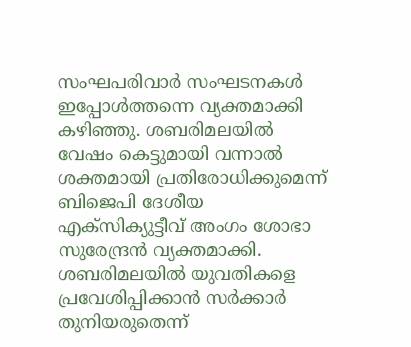സംഘപരിവാര്‍ സംഘടനകള്‍ ഇപ്പോള്‍ത്തന്നെ വ്യക്തമാക്കി കഴിഞ്ഞു. ശബരിമലയില്‍ വേഷം കെട്ടുമായി വന്നാല്‍ ശക്തമായി പ്രതിരോധിക്കുമെന്ന് ബിജെപി ദേശീയ എക്‌സിക്യുട്ടീവ് അംഗം ശോഭാ സുരേന്ദ്രന്‍ വ്യക്തമാക്കി. ശബരിമലയില്‍ യുവതികളെ പ്രവേശിപ്പിക്കാന്‍ സര്‍ക്കാര്‍ തുനിയരുതെന്ന്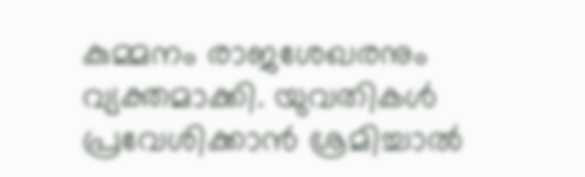കുമ്മനം രാജശേഖരനും വ്യക്തമാക്കി. യുവതികള്‍ പ്രവേശിക്കാന്‍ ശ്രമിച്ചാല്‍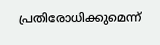പ്രതിരോധിക്കുമെന്ന്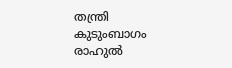തന്ത്രി കുടുംബാഗം രാഹുല്‍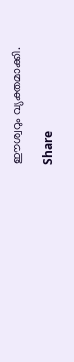ഈശ്വറും വ്യക്തമാക്കി.

Share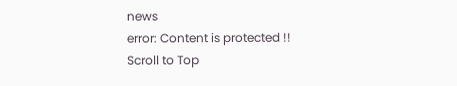news
error: Content is protected !!
Scroll to Top